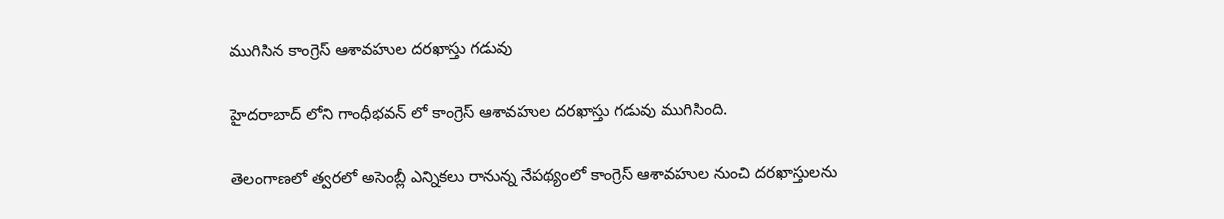ముగిసిన కాంగ్రెస్ ఆశావహుల దరఖాస్తు గడువు

హైదరాబాద్ లోని గాంధీభవన్ లో కాంగ్రెస్ ఆశావహుల దరఖాస్తు గడువు ముగిసింది.

తెలంగాణలో త్వరలో అసెంబ్లీ ఎన్నికలు రానున్న నేపథ్యంలో కాంగ్రెస్ ఆశావహుల నుంచి దరఖాస్తులను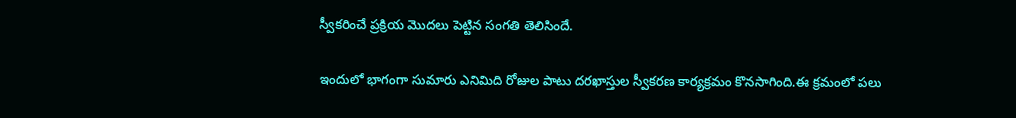స్వీకరించే ప్రక్రియ మొదలు పెట్టిన సంగతి తెలిసిందే.

ఇందులో భాగంగా సుమారు ఎనిమిది రోజుల పాటు దరఖాస్తుల స్వీకరణ కార్యక్రమం కొనసాగింది.ఈ క్రమంలో పలు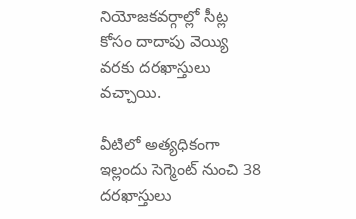నియోజకవర్గాల్లో సీట్ల కోసం దాదాపు వెయ్యి వరకు దరఖాస్తులు వచ్చాయి.

వీటిలో అత్యధికంగా ఇల్లందు సెగ్మెంట్ నుంచి 38 దరఖాస్తులు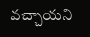వచ్చాయని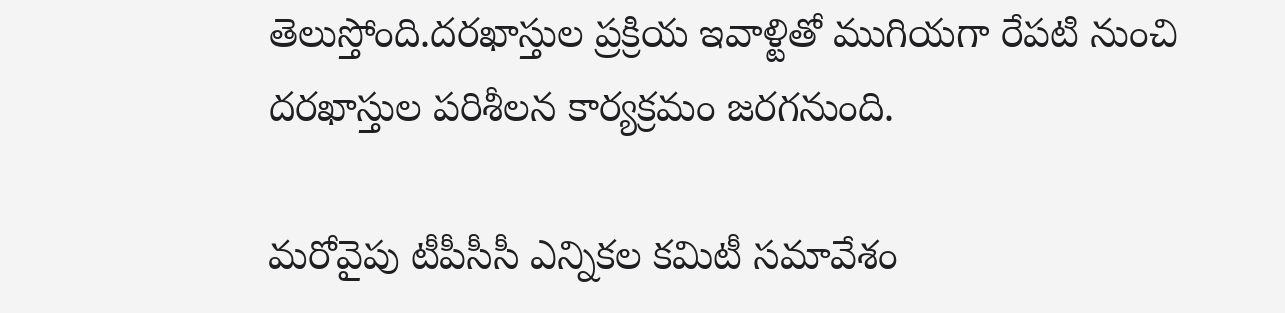తెలుస్తోంది.దరఖాస్తుల ప్రక్రియ ఇవాళ్టితో ముగియగా రేపటి నుంచి దరఖాస్తుల పరిశీలన కార్యక్రమం జరగనుంది.

మరోవైపు టీపీసీసీ ఎన్నికల కమిటీ సమావేశం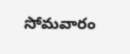సోమవారం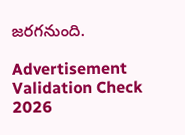జరగనుంది.

Advertisement
Validation Check 2026